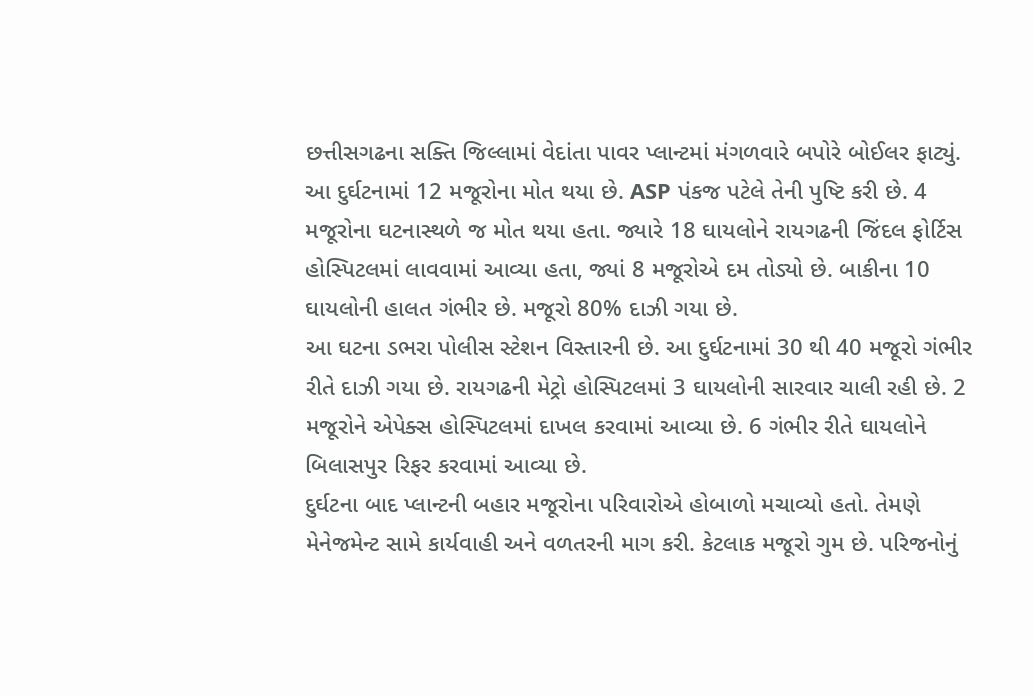છત્તીસગઢના સક્તિ જિલ્લામાં વેદાંતા પાવર પ્લાન્ટમાં મંગળવારે બપોરે બોઈલર ફાટ્યું. આ દુર્ઘટનામાં 12 મજૂરોના મોત થયા છે. ASP પંકજ પટેલે તેની પુષ્ટિ કરી છે. 4 મજૂરોના ઘટનાસ્થળે જ મોત થયા હતા. જ્યારે 18 ઘાયલોને રાયગઢની જિંદલ ફોર્ટિસ હોસ્પિટલમાં લાવવામાં આવ્યા હતા, જ્યાં 8 મજૂરોએ દમ તોડ્યો છે. બાકીના 10 ઘાયલોની હાલત ગંભીર છે. મજૂરો 80% દાઝી ગયા છે.
આ ઘટના ડભરા પોલીસ સ્ટેશન વિસ્તારની છે. આ દુર્ઘટનામાં 30 થી 40 મજૂરો ગંભીર રીતે દાઝી ગયા છે. રાયગઢની મેટ્રો હોસ્પિટલમાં 3 ઘાયલોની સારવાર ચાલી રહી છે. 2 મજૂરોને એપેક્સ હોસ્પિટલમાં દાખલ કરવામાં આવ્યા છે. 6 ગંભીર રીતે ઘાયલોને બિલાસપુર રિફર કરવામાં આવ્યા છે.
દુર્ઘટના બાદ પ્લાન્ટની બહાર મજૂરોના પરિવારોએ હોબાળો મચાવ્યો હતો. તેમણે મેનેજમેન્ટ સામે કાર્યવાહી અને વળતરની માગ કરી. કેટલાક મજૂરો ગુમ છે. પરિજનોનું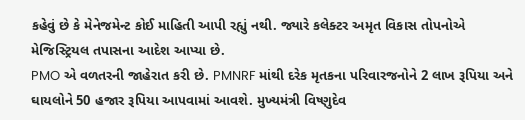કહેવું છે કે મેનેજમેન્ટ કોઈ માહિતી આપી રહ્યું નથી. જ્યારે કલેક્ટર અમૃત વિકાસ તોપનોએ મેજિસ્ટ્રિયલ તપાસના આદેશ આપ્યા છે.
PMO એ વળતરની જાહેરાત કરી છે. PMNRF માંથી દરેક મૃતકના પરિવારજનોને 2 લાખ રૂપિયા અને ઘાયલોને 50 હજાર રૂપિયા આપવામાં આવશે. મુખ્યમંત્રી વિષ્ણુદેવ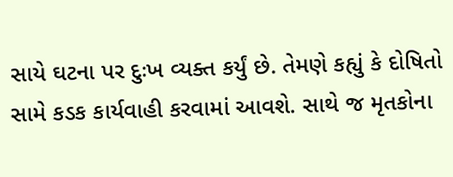સાયે ઘટના પર દુઃખ વ્યક્ત કર્યું છે. તેમણે કહ્યું કે દોષિતો સામે કડક કાર્યવાહી કરવામાં આવશે. સાથે જ મૃતકોના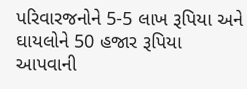પરિવારજનોને 5-5 લાખ રૂપિયા અને ઘાયલોને 50 હજાર રૂપિયા આપવાની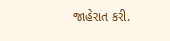જાહેરાત કરી.